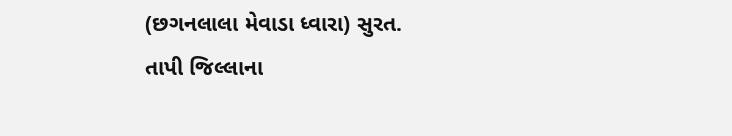(છગનલાલા મેવાડા ધ્વારા) સુરત.
તાપી જિલ્લાના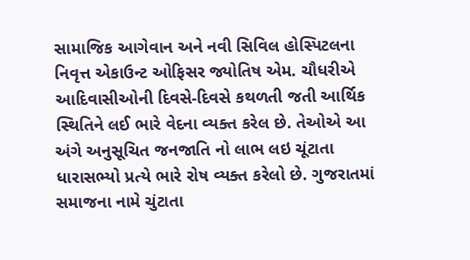સામાજિક આગેવાન અને નવી સિવિલ હોસ્પિટલના નિવૃત્ત એકાઉન્ટ ઓફિસર જ્યોતિષ એમ. ચૌધરીએ આદિવાસીઓની દિવસે-દિવસે કથળતી જતી આર્થિક સ્થિતિને લઈ ભારે વેદના વ્યક્ત કરેલ છે. તેઓએ આ અંગે અનુસૂચિત જનજાતિ નો લાભ લઇ ચૂંટાતા ધારાસભ્યો પ્રત્યે ભારે રોષ વ્યક્ત કરેલો છે. ગુજરાતમાં સમાજના નામે ચુંટાતા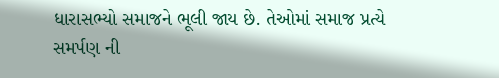ધારાસભ્યો સમાજને ભૂલી જાય છે. તેઓમાં સમાજ પ્રત્યે સમર્પણ ની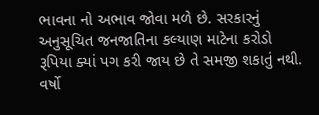ભાવના નો અભાવ જોવા મળે છે. સરકારનું અનુસૂચિત જનજાતિના કલ્યાણ માટેના કરોડો રૂપિયા ક્યાં પગ કરી જાય છે તે સમજી શકાતું નથી. વર્ષો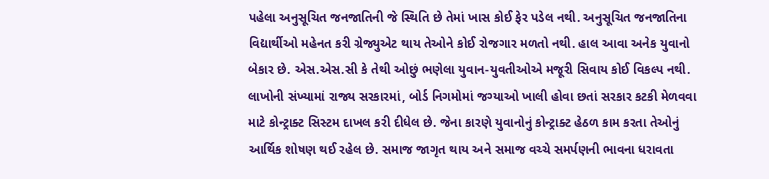પહેલા અનુસૂચિત જનજાતિની જે સ્થિતિ છે તેમાં ખાસ કોઈ ફેર પડેલ નથી. અનુસૂચિત જનજાતિના વિદ્યાર્થીઓ મહેનત કરી ગ્રેજ્યુએટ થાય તેઓને કોઈ રોજગાર મળતો નથી. હાલ આવા અનેક યુવાનો બેકાર છે. એસ.એસ.સી કે તેથી ઓછું ભણેલા યુવાન-યુવતીઓએ મજૂરી સિવાય કોઈ વિકલ્પ નથી. લાખોની સંખ્યામાં રાજ્ય સરકારમાં, બોર્ડ નિગમોમાં જગ્યાઓ ખાલી હોવા છતાં સરકાર કટકી મેળવવા માટે કોન્ટ્રાક્ટ સિસ્ટમ દાખલ કરી દીધેલ છે. જેના કારણે યુવાનોનું કોન્ટ્રાક્ટ હેઠળ કામ કરતા તેઓનું આર્થિક શોષણ થઈ રહેલ છે. સમાજ જાગૃત થાય અને સમાજ વચ્ચે સમર્પણની ભાવના ધરાવતા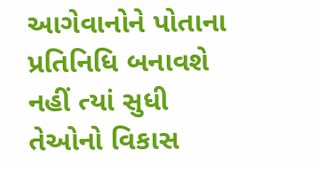આગેવાનોને પોતાના પ્રતિનિધિ બનાવશે નહીં ત્યાં સુધી તેઓનો વિકાસ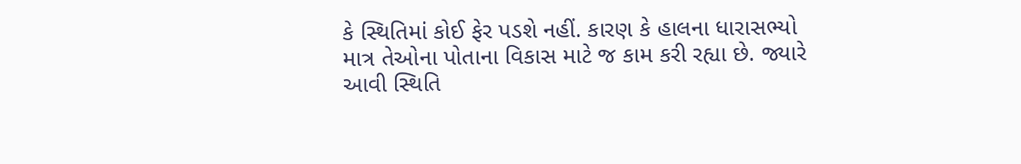કે સ્થિતિમાં કોઈ ફેર પડશે નહીં. કારણ કે હાલના ધારાસભ્યો માત્ર તેઓના પોતાના વિકાસ માટે જ કામ કરી રહ્યા છે. જ્યારે આવી સ્થિતિ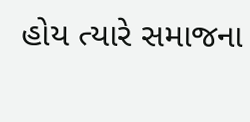હોય ત્યારે સમાજના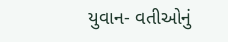યુવાન- વતીઓનું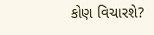કોણ વિચારશે?